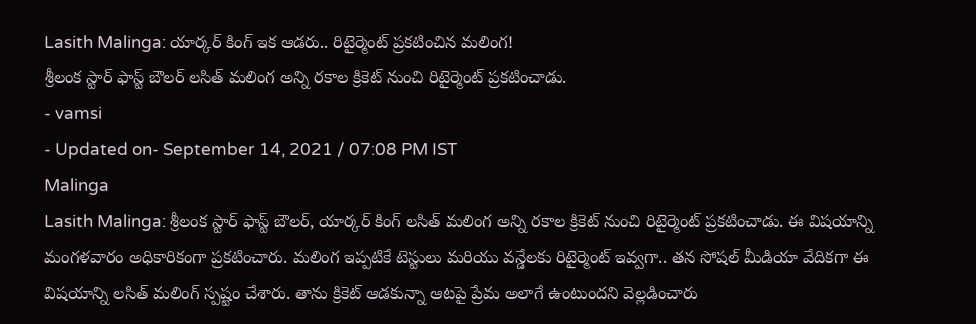Lasith Malinga: యార్కర్ కింగ్ ఇక ఆడరు.. రిటైర్మెంట్ ప్రకటించిన మలింగ!
శ్రీలంక స్టార్ ఫాస్ట్ బౌలర్ లసిత్ మలింగ అన్ని రకాల క్రికెట్ నుంచి రిటైర్మెంట్ ప్రకటించాడు.
- vamsi
- Updated on- September 14, 2021 / 07:08 PM IST
Malinga
Lasith Malinga: శ్రీలంక స్టార్ ఫాస్ట్ బౌలర్, యార్కర్ కింగ్ లసిత్ మలింగ అన్ని రకాల క్రికెట్ నుంచి రిటైర్మెంట్ ప్రకటించాడు. ఈ విషయాన్ని మంగళవారం అధికారికంగా ప్రకటించారు. మలింగ ఇప్పటికే టెస్టులు మరియు వన్డేలకు రిటైర్మెంట్ ఇవ్వగా.. తన సోషల్ మీడియా వేదికగా ఈ విషయాన్ని లసిత్ మలింగ్ స్పష్టం చేశారు. తాను క్రికెట్ ఆడకున్నా ఆటపై ప్రేమ అలాగే ఉంటుందని వెల్లడించారు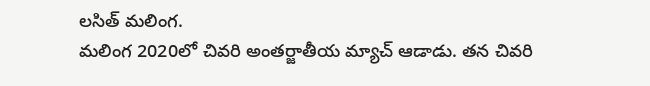లసిత్ మలింగ.
మలింగ 2020లో చివరి అంతర్జాతీయ మ్యాచ్ ఆడాడు. తన చివరి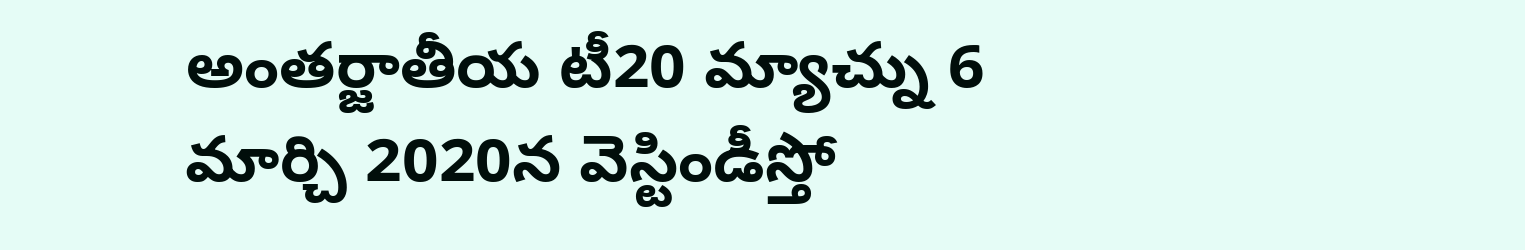అంతర్జాతీయ టీ20 మ్యాచ్ను 6 మార్చి 2020న వెస్టిండీస్తో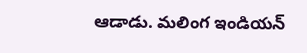ఆడాడు. మలింగ ఇండియన్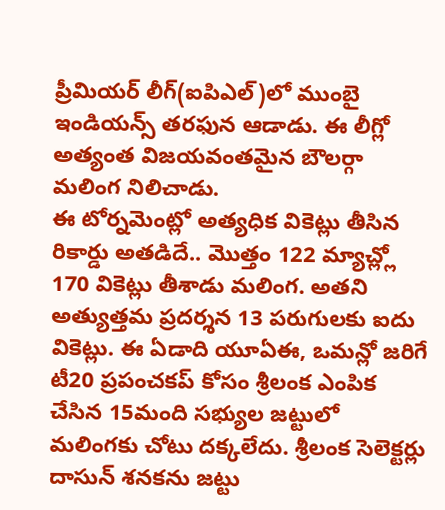ప్రీమియర్ లీగ్(ఐపిఎల్)లో ముంబై ఇండియన్స్ తరఫున ఆడాడు. ఈ లీగ్లో అత్యంత విజయవంతమైన బౌలర్గా మలింగ నిలిచాడు.
ఈ టోర్నమెంట్లో అత్యధిక వికెట్లు తీసిన రికార్డు అతడిదే.. మొత్తం 122 మ్యాచ్ల్లో 170 వికెట్లు తీశాడు మలింగ. అతని అత్యుత్తమ ప్రదర్శన 13 పరుగులకు ఐదు వికెట్లు. ఈ ఏడాది యూఏఈ, ఒమన్లో జరిగే టీ20 ప్రపంచకప్ కోసం శ్రీలంక ఎంపిక చేసిన 15మంది సభ్యుల జట్టులో మలింగకు చోటు దక్కలేదు. శ్రీలంక సెలెక్టర్లు దాసున్ శనకను జట్టు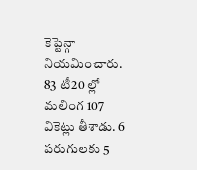కెప్టెన్గా నియమించారు. 83 టీ20 ల్లో మలింగ 107 వికెట్లు తీశాడు. 6 పరుగులకు 5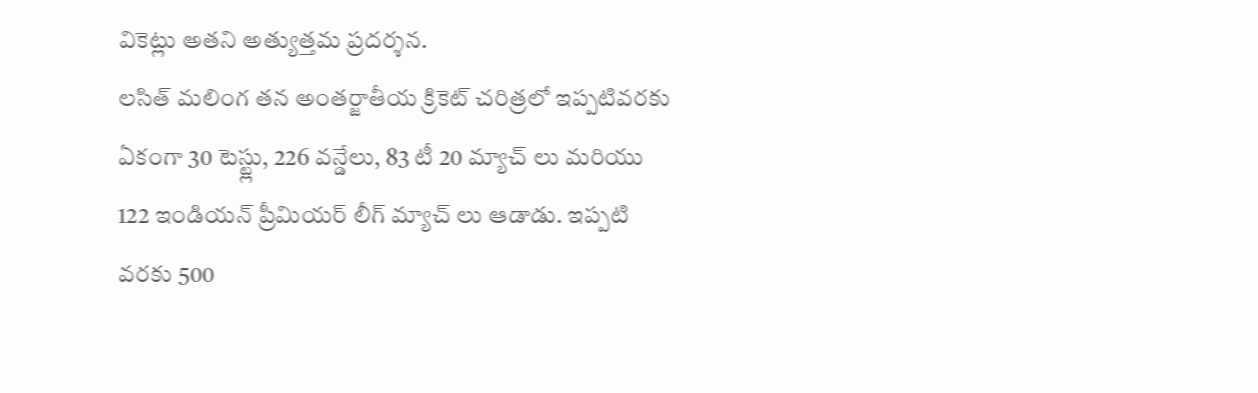వికెట్లు అతని అత్యుత్తమ ప్రదర్శన.
లసిత్ మలింగ తన అంతర్జాతీయ క్రికెట్ చరిత్రలో ఇప్పటివరకు ఏకంగా 30 టెస్ట్లు, 226 వన్డేలు, 83 టీ 20 మ్యాచ్ లు మరియు 122 ఇండియన్ ప్రీమియర్ లీగ్ మ్యాచ్ లు ఆడాడు. ఇప్పటి వరకు 500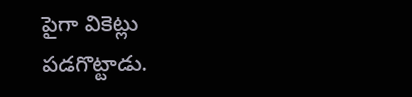పైగా వికెట్లు పడగొట్టాడు.